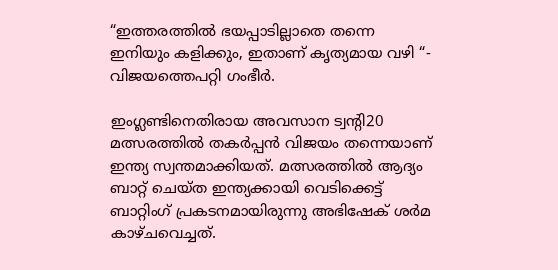“ഇത്തരത്തിൽ ഭയപ്പാടില്ലാതെ തന്നെ ഇനിയും കളിക്കും, ഇതാണ് കൃത്യമായ വഴി “- വിജയത്തെപറ്റി ഗംഭീർ.

ഇംഗ്ലണ്ടിനെതിരായ അവസാന ട്വന്റി20 മത്സരത്തിൽ തകര്‍പ്പന്‍ വിജയം തന്നെയാണ് ഇന്ത്യ സ്വന്തമാക്കിയത്. മത്സരത്തിൽ ആദ്യം ബാറ്റ് ചെയ്ത ഇന്ത്യക്കായി വെടിക്കെട്ട് ബാറ്റിംഗ് പ്രകടനമായിരുന്നു അഭിഷേക് ശർമ കാഴ്ചവെച്ചത്.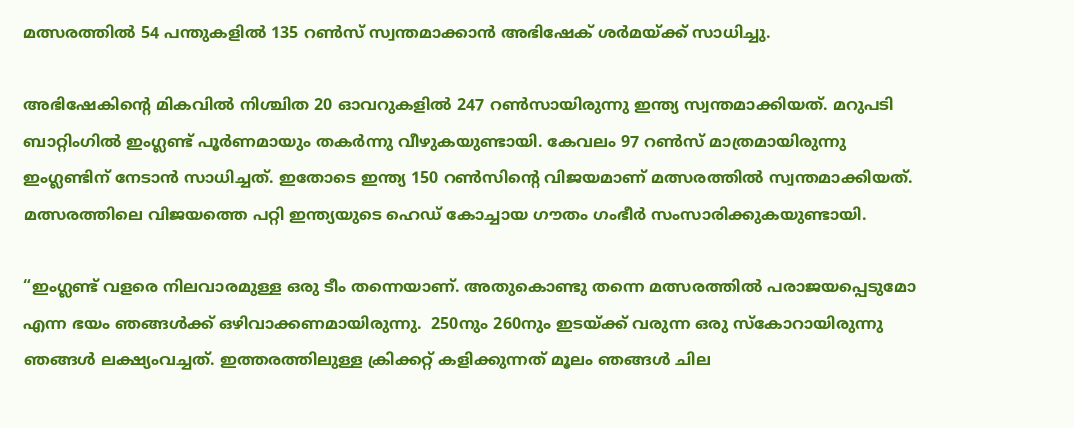മത്സരത്തിൽ 54 പന്തുകളിൽ 135 റൺസ് സ്വന്തമാക്കാൻ അഭിഷേക് ശർമയ്ക്ക് സാധിച്ചു.

അഭിഷേകിന്റെ മികവിൽ നിശ്ചിത 20 ഓവറുകളിൽ 247 റൺസായിരുന്നു ഇന്ത്യ സ്വന്തമാക്കിയത്. മറുപടി ബാറ്റിംഗിൽ ഇംഗ്ലണ്ട് പൂർണമായും തകർന്നു വീഴുകയുണ്ടായി. കേവലം 97 റൺസ് മാത്രമായിരുന്നു ഇംഗ്ലണ്ടിന് നേടാൻ സാധിച്ചത്. ഇതോടെ ഇന്ത്യ 150 റൺസിന്റെ വിജയമാണ് മത്സരത്തിൽ സ്വന്തമാക്കിയത്. മത്സരത്തിലെ വിജയത്തെ പറ്റി ഇന്ത്യയുടെ ഹെഡ് കോച്ചായ ഗൗതം ഗംഭീർ സംസാരിക്കുകയുണ്ടായി.

“ഇംഗ്ലണ്ട് വളരെ നിലവാരമുള്ള ഒരു ടീം തന്നെയാണ്. അതുകൊണ്ടു തന്നെ മത്സരത്തിൽ പരാജയപ്പെടുമോ എന്ന ഭയം ഞങ്ങൾക്ക് ഒഴിവാക്കണമായിരുന്നു.  250നും 260നും ഇടയ്ക്ക് വരുന്ന ഒരു സ്കോറായിരുന്നു ഞങ്ങൾ ലക്ഷ്യംവച്ചത്. ഇത്തരത്തിലുള്ള ക്രിക്കറ്റ് കളിക്കുന്നത് മൂലം ഞങ്ങൾ ചില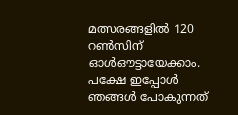മത്സരങ്ങളിൽ 120 റൺസിന് ഓൾഔട്ടായേക്കാം. പക്ഷേ ഇപ്പോൾ ഞങ്ങൾ പോകുന്നത്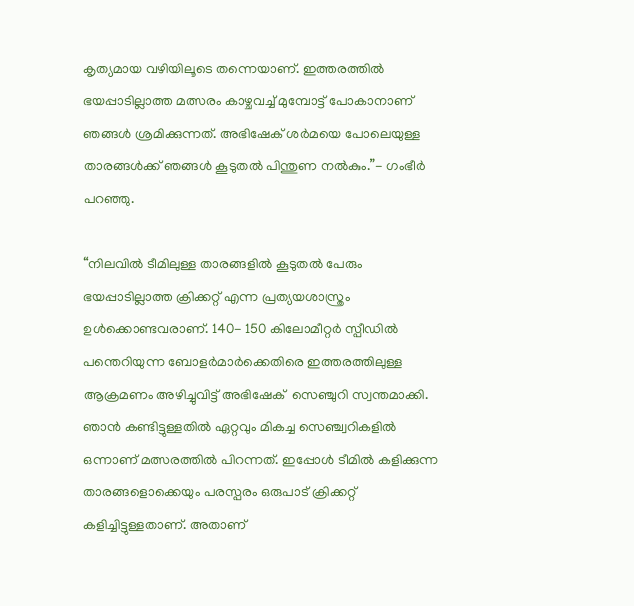കൃത്യമായ വഴിയിലൂടെ തന്നെയാണ്. ഇത്തരത്തിൽ ഭയപ്പാടില്ലാത്ത മത്സരം കാഴ്ചവച്ച് മുമ്പോട്ട് പോകാനാണ് ഞങ്ങൾ ശ്രമിക്കുന്നത്. അഭിഷേക് ശർമയെ പോലെയുള്ള താരങ്ങൾക്ക് ഞങ്ങൾ കൂടുതൽ പിന്തുണ നൽകും.”- ഗംഭീർ പറഞ്ഞു.

“നിലവിൽ ടീമിലുള്ള താരങ്ങളിൽ കൂടുതൽ പേരും ഭയപ്പാടില്ലാത്ത ക്രിക്കറ്റ് എന്ന പ്രത്യയശാസ്ത്രം ഉൾക്കൊണ്ടവരാണ്. 140- 150 കിലോമീറ്റർ സ്പീഡിൽ പന്തെറിയുന്ന ബോളർമാർക്കെതിരെ ഇത്തരത്തിലുള്ള ആക്രമണം അഴിച്ചുവിട്ട് അഭിഷേക്  സെഞ്ചുറി സ്വന്തമാക്കി. ഞാൻ കണ്ടിട്ടുള്ളതിൽ ഏറ്റവും മികച്ച സെഞ്ച്വറികളിൽ ഒന്നാണ് മത്സരത്തിൽ പിറന്നത്. ഇപ്പോൾ ടീമിൽ കളിക്കുന്ന താരങ്ങളൊക്കെയും പരസ്പരം ഒരുപാട് ക്രിക്കറ്റ് കളിച്ചിട്ടുള്ളതാണ്. അതാണ്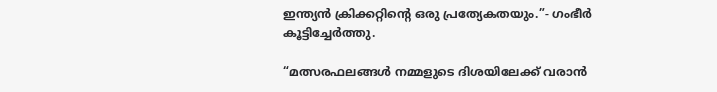ഇന്ത്യൻ ക്രിക്കറ്റിന്റെ ഒരു പ്രത്യേകതയും.”- ഗംഭീർ കൂട്ടിച്ചേർത്തു.

“മത്സരഫലങ്ങൾ നമ്മളുടെ ദിശയിലേക്ക് വരാൻ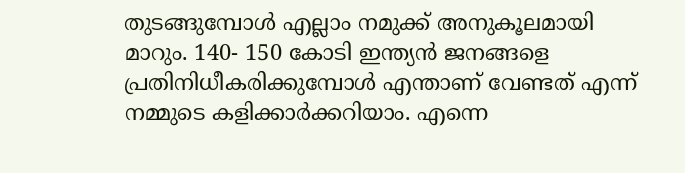തുടങ്ങുമ്പോൾ എല്ലാം നമുക്ക് അനുകൂലമായി മാറും. 140- 150 കോടി ഇന്ത്യൻ ജനങ്ങളെ പ്രതിനിധീകരിക്കുമ്പോൾ എന്താണ് വേണ്ടത് എന്ന് നമ്മുടെ കളിക്കാർക്കറിയാം. എന്നെ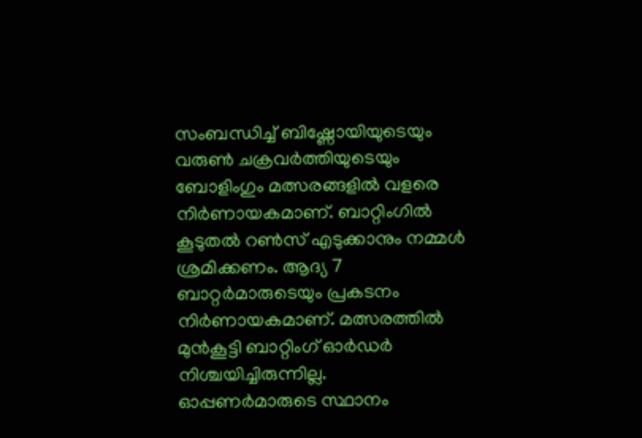സംബന്ധിച്ച് ബിഷ്ണോയിയുടെയും വരുൺ ചക്രവർത്തിയുടെയും ബോളിംഗും മത്സരങ്ങളിൽ വളരെ നിർണായകമാണ്. ബാറ്റിംഗിൽ കൂടുതൽ റൺസ് എടുക്കാനും നമ്മൾ ശ്രമിക്കണം. ആദ്യ 7 ബാറ്റർമാരുടെയും പ്രകടനം നിർണായകമാണ്. മത്സരത്തിൽ മുൻകൂട്ടി ബാറ്റിംഗ് ഓർഡർ നിശ്ചയിച്ചിരുന്നില്ല. ഓപ്പണർമാരുടെ സ്ഥാനം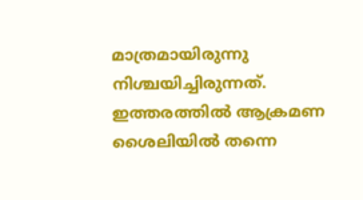മാത്രമായിരുന്നു നിശ്ചയിച്ചിരുന്നത്. ഇത്തരത്തിൽ ആക്രമണ ശൈലിയിൽ തന്നെ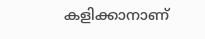കളിക്കാനാണ്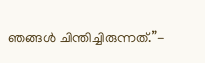ഞങ്ങൾ ചിന്തിച്ചിരുന്നത്.”-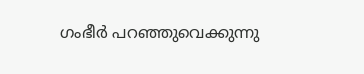ഗംഭീർ പറഞ്ഞുവെക്കുന്നു